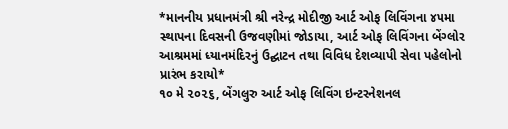*માનનીય પ્રધાનમંત્રી શ્રી નરેન્દ્ર મોદીજી આર્ટ ઓફ લિવિંગના ૪૫મા સ્થાપના દિવસની ઉજવણીમાં જોડાયા, આર્ટ ઓફ લિવિંગના બેંગ્લોર આશ્રમમાં ધ્યાનમંદિરનું ઉદ્ઘાટન તથા વિવિધ દેશવ્યાપી સેવા પહેલોનો પ્રારંભ કરાયો*
૧૦ મે ૨૦૨૬, બેંગલુરુ આર્ટ ઓફ લિવિંગ ઇન્ટરનેશનલ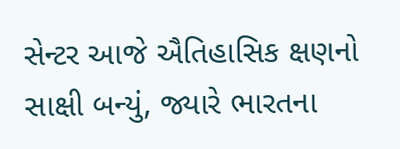સેન્ટર આજે ઐતિહાસિક ક્ષણનો સાક્ષી બન્યું, જ્યારે ભારતના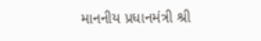માનનીય પ્રધાનમંત્રી શ્રી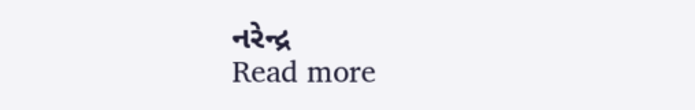નરેન્દ્ર
Read more